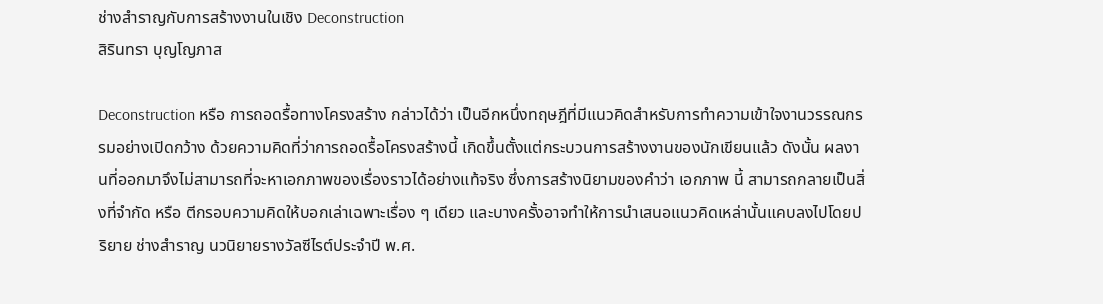ช่างสำราญกับการสร้างงานในเชิง Deconstruction
สิรินทรา บุญโญภาส

Deconstruction หรือ การถอดรื้อทางโครงสร้าง กล่าวได้ว่า เป็นอีกหนึ่งทฤษฎีที่มีแนวคิดสำหรับการทำความเข้าใจงานวรรณกรรมอย่างเปิดกว้าง ด้วยความคิดที่ว่าการถอดรื้อโครงสร้างนี้ เกิดขึ้นตั้งแต่กระบวนการสร้างงานของนักเขียนแล้ว ดังนั้น ผลงานที่ออกมาจึงไม่สามารถที่จะหาเอกภาพของเรื่องราวได้อย่างแท้จริง ซึ่งการสร้างนิยามของคำว่า เอกภาพ นี้ สามารถกลายเป็นสิ่งที่จำกัด หรือ ตีกรอบความคิดให้บอกเล่าเฉพาะเรื่อง ๆ เดียว และบางครั้งอาจทำให้การนำเสนอแนวคิดเหล่านั้นแคบลงไปโดยปริยาย ช่างสำราญ นวนิยายรางวัลซีไรต์ประจำปี พ.ศ.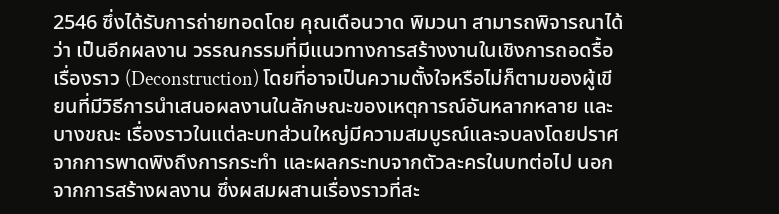2546 ซึ่งได้รับการถ่ายทอดโดย คุณเดือนวาด พิมวนา สามารถพิจารณาได้ว่า เป็นอีกผลงาน วรรณกรรมที่มีแนวทางการสร้างงานในเชิงการถอดรื้อเรื่องราว (Deconstruction) โดยที่อาจเป็นความตั้งใจหรือไม่ก็ตามของผู้เขียนที่มีวิธีการนำเสนอผลงานในลักษณะของเหตุการณ์อันหลากหลาย และบางขณะ เรื่องราวในแต่ละบทส่วนใหญ่มีความสมบูรณ์และจบลงโดยปราศจากการพาดพิงถึงการกระทำ และผลกระทบจากตัวละครในบทต่อไป นอกจากการสร้างผลงาน ซึ่งผสมผสานเรื่องราวที่สะ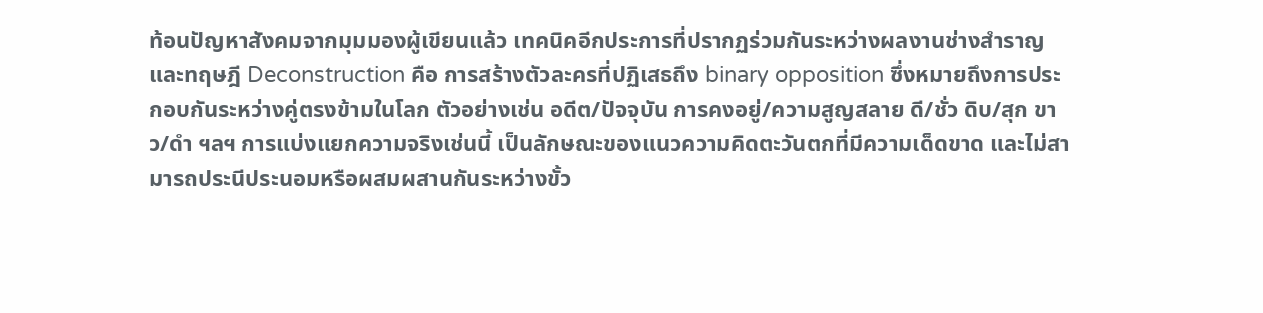ท้อนปัญหาสังคมจากมุมมองผู้เขียนแล้ว เทคนิคอีกประการที่ปรากฏร่วมกันระหว่างผลงานช่างสำราญและทฤษฎี Deconstruction คือ การสร้างตัวละครที่ปฏิเสธถึง binary opposition ซึ่งหมายถึงการประกอบกันระหว่างคู่ตรงข้ามในโลก ตัวอย่างเช่น อดีต/ปัจจุบัน การคงอยู่/ความสูญสลาย ดี/ชั่ว ดิบ/สุก ขาว/ดำ ฯลฯ การแบ่งแยกความจริงเช่นนี้ เป็นลักษณะของแนวความคิดตะวันตกที่มีความเด็ดขาด และไม่สามารถประนีประนอมหรือผสมผสานกันระหว่างขั้ว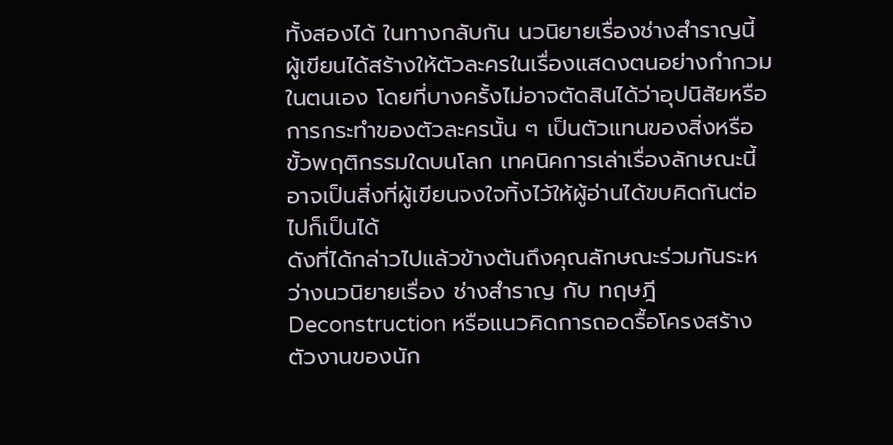ทั้งสองได้ ในทางกลับกัน นวนิยายเรื่องช่างสำราญนี้ ผู้เขียนได้สร้างให้ตัวละครในเรื่องแสดงตนอย่างกำกวมในตนเอง โดยที่บางครั้งไม่อาจตัดสินได้ว่าอุปนิสัยหรือการกระทำของตัวละครนั้น ๆ เป็นตัวแทนของสิ่งหรือขั้วพฤติกรรมใดบนโลก เทคนิคการเล่าเรื่องลักษณะนี้ อาจเป็นสิ่งที่ผู้เขียนจงใจทิ้งไว้ให้ผู้อ่านได้ขบคิดกันต่อไปก็เป็นได้
ดังที่ได้กล่าวไปแล้วข้างต้นถึงคุณลักษณะร่วมกันระหว่างนวนิยายเรื่อง ช่างสำราญ กับ ทฤษฎี Deconstruction หรือแนวคิดการถอดรื้อโครงสร้างตัวงานของนัก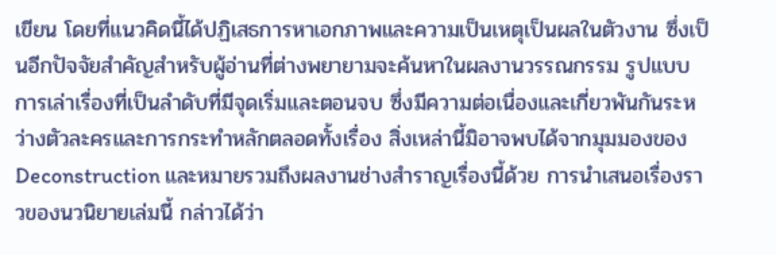เขียน โดยที่แนวคิดนี้ได้ปฏิเสธการหาเอกภาพและความเป็นเหตุเป็นผลในตัวงาน ซึ่งเป็นอีกปัจจัยสำคัญสำหรับผู้อ่านที่ต่างพยายามจะค้นหาในผลงานวรรณกรรม รูปแบบการเล่าเรื่องที่เป็นลำดับที่มีจุดเริ่มและตอนจบ ซึ่งมีความต่อเนื่องและเกี่ยวพันกันระหว่างตัวละครและการกระทำหลักตลอดทั้งเรื่อง สิ่งเหล่านี้มิอาจพบได้จากมุมมองของ Deconstruction และหมายรวมถึงผลงานช่างสำราญเรื่องนี้ด้วย การนำเสนอเรื่องราวของนวนิยายเล่มนี้ กล่าวได้ว่า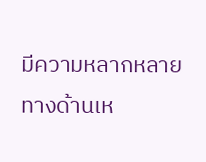มีความหลากหลายทางด้านเห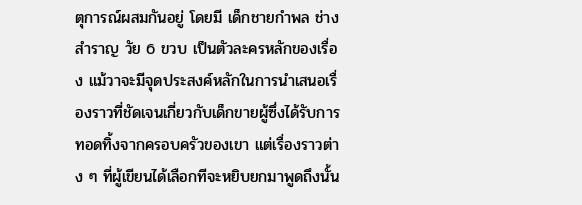ตุการณ์ผสมกันอยู่ โดยมี เด็กชายกำพล ช่างสำราญ วัย 6 ขวบ เป็นตัวละครหลักของเรื่อง แม้วาจะมีจุดประสงค์หลักในการนำเสนอเรื่องราวที่ชัดเจนเกี่ยวกับเด็กขายผู้ซึ่งได้รับการทอดทิ้งจากครอบครัวของเขา แต่เรื่องราวต่าง ๆ ที่ผู้เขียนได้เลือกทีจะหยิบยกมาพูดถึงนั้น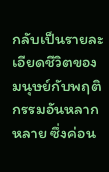กลับเป็นรายละเอียดชีวิตของมนุษย์กับพฤติกรรมอันหลากหลาย ซึ่งค่อน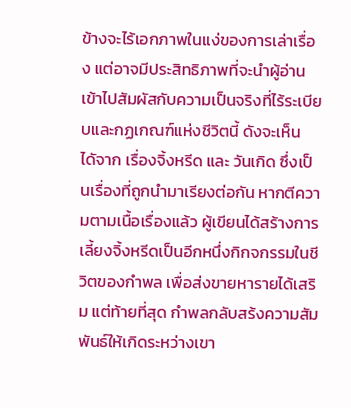ข้างจะไร้เอกภาพในแง่ของการเล่าเรื่อง แต่อาจมีประสิทธิภาพที่จะนำผู้อ่านเข้าไปสัมผัสกับความเป็นจริงที่ไร้ระเบียบและกฏเกณฑ์แห่งชีวิตนี้ ดังจะเห็นไดัจาก เรื่องจิ้งหรีด และ วันเกิด ซึ่งเป็นเรื่องที่ถูกนำมาเรียงต่อกัน หากตีความตามเนื้อเรื่องแล้ว ผู้เขียนได้สร้างการเลี้ยงจิ้งหรีดเป็นอีกหนึ่งกิกจกรรมในชีวิตของกำพล เพื่อส่งขายหารายได้เสริม แต่ท้ายที่สุด กำพลกลับสร้งความสัมพันธ์ให้เกิดระหว่างเขา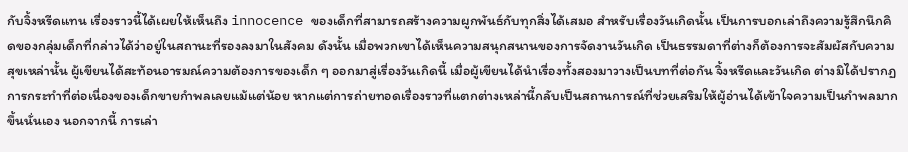กับจิ้งหรีดแทน เรื่องราวนี้ได้เผยให้เห็นถึง innocence ของเด็กที่สามารถสร้างความผูกพันธ์กับทุกสิ่งได้เสมอ สำหรับเรื่องวันเกิดนั้น เป็นการบอกเล่าถึงความรู้สึกนึกคิดของกลุ่มเด็กที่กล่าวได้ว่าอยู่ในสถานะที่รองลงมาในสังคม ดังนั้น เมื่อพวกเขาได้เห็นความสนุกสนานของการจัดงานวันเกิด เป็นธรรมดาที่ต่างก็ต้องการจะสัมผัสกับความสุขเหล่านั้น ผู้เขียนได้สะท้อนอารมณ์ความต้องการของเด็ก ๆ ออกมาสู่เรื่องวันเกิดนี้ เมื่อผู้เขียนได้นำเรื่องทั้งสองมาวางเป็นบทที่ต่อกัน จิ้งหรีดและวันเกิด ต่างมิได้ปรากฏการกระทำที่ต่อเนื่องของเด็กขายกำพลเลยแม้แต่น้อย หากแต่การถ่ายทอดเรื่องราวที่แตกต่างเหล่านี้กลับเป็นสถานการณ์ที่ช่วยเสริมให้ผู้อ่านได้เข้าใจความเป็นกำพลมากขึ้นนั่นเอง นอกจากนี้ การเล่า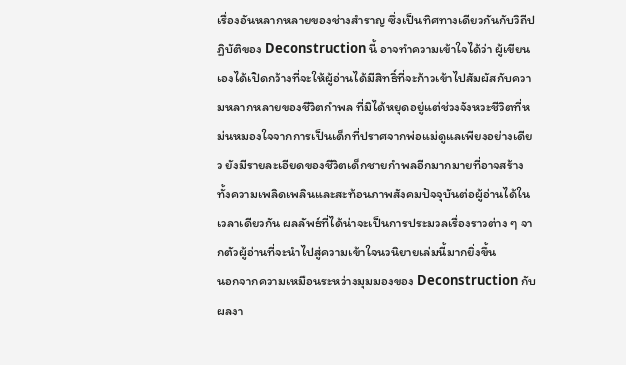เรื่องอันหลากหลายของช่างสำราญ ซึ่งเป็นทิศทางเดียวกันกับวิถีปฏิบัติของ Deconstruction นี้ อาจทำความเข้าใจได้ว่า ผู้เขียนเองได้เปิดกว้างที่จะให้ผู้อ่านได้มีสิทธิ์ที่จะก้าวเข้าไปสัมผัสกับความหลากหลายของชีวิตกำพล ที่มิได้หยุดอยู่แต่ช่วงจังหวะชีวิตที่หม่นหมองใจจากการเป็นเด็กที่ปราศจากพ่อแม่ดูแลเพียงอย่างเดียว ยังมีรายละเอียดของชีวิตเด็กชายกำพลอีกมากมายที่อาจสร้างทั้งความเพลิดเพลินและสะท้อนภาพสังคมปัจจุบันต่อผู้อ่านได้ในเวลาเดียวกัน ผลลัพธ์ที่ได้น่าจะเป็นการประมวลเรื่องราวต่าง ๆ จากตัวผู้อ่านที่จะนำไปสู่ความเข้าใจนวนิยายเล่มนี้มากยิ่งขึ้น
นอกจากความเหมือนระหว่างมุมมองของ Deconstruction กับผลงา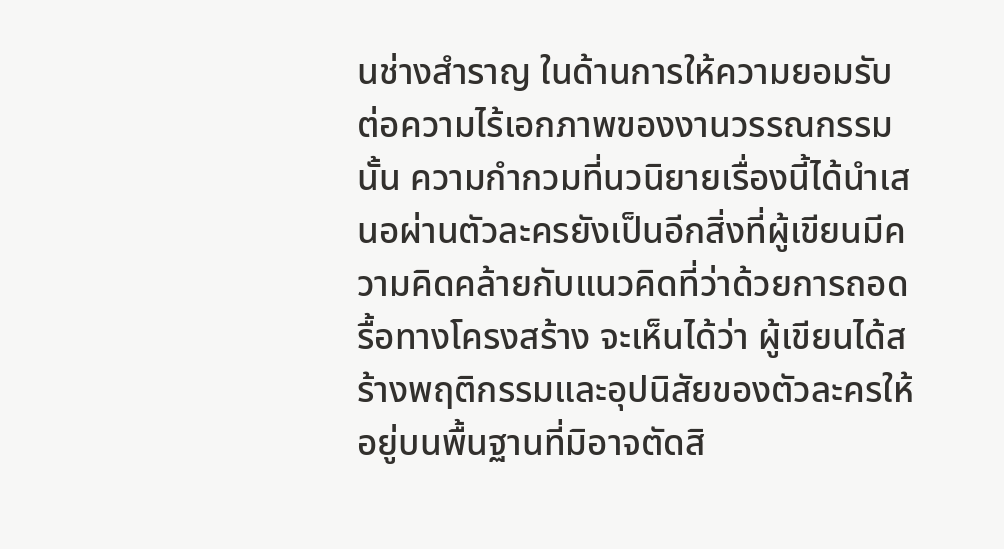นช่างสำราญ ในด้านการให้ความยอมรับต่อความไร้เอกภาพของงานวรรณกรรมนั้น ความกำกวมที่นวนิยายเรื่องนี้ได้นำเสนอผ่านตัวละครยังเป็นอีกสิ่งที่ผู้เขียนมีความคิดคล้ายกับแนวคิดที่ว่าด้วยการถอดรื้อทางโครงสร้าง จะเห็นได้ว่า ผู้เขียนได้สร้างพฤติกรรมและอุปนิสัยของตัวละครให้อยู่บนพื้นฐานที่มิอาจตัดสิ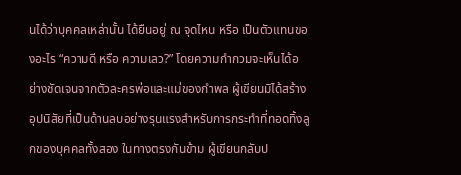นได้ว่าบุคคลเหล่านั้น ได้ยืนอยู่ ณ จุดไหน หรือ เป็นตัวแทนของอะไร “ความดี หรือ ความเลว?” โดยความกำกวมจะเห็นได้อย่างชัดเจนจากตัวละครพ่อและแม่ของกำพล ผู้เขียนมิได้สร้างอุปนิสัยที่เป็นด้านลบอย่างรุนแรงสำหรับการกระทำที่ทอดทิ้งลูกของบุคคลทั้งสอง ในทางตรงกันข้าม ผู้เขียนกลับป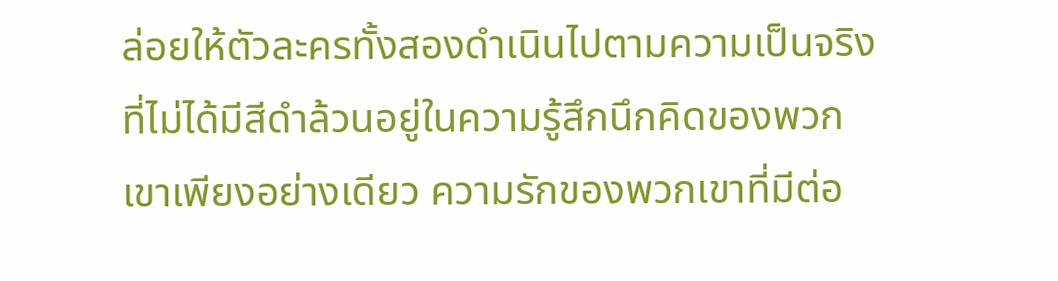ล่อยให้ตัวละครทั้งสองดำเนินไปตามความเป็นจริงที่ไม่ได้มีสีดำล้วนอยู่ในความรู้สึกนึกคิดของพวกเขาเพียงอย่างเดียว ความรักของพวกเขาที่มีต่อ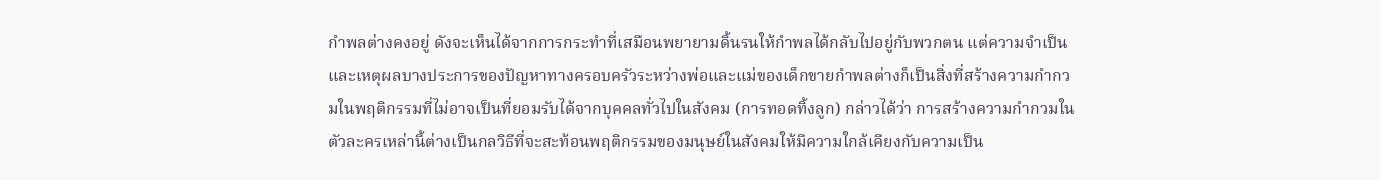กำพลต่างคงอยู่ ดังจะเห็นได้จากการกระทำที่เสมือนพยายามดิ้นรนให้กำพลได้กลับไปอยู่กับพวกตน แต่ความจำเป็นและเหตุผลบางประการของปัญหาทางครอบครัวระหว่างพ่อและแม่ของเด็กขายกำพลต่างก็เป็นสิ่งที่สร้างความกำกวมในพฤติกรรมที่ไม่อาจเป็นที่ยอมรับได้จากบุคคลทั่วไปในสังคม (การทอดทิ้งลูก) กล่าวได้ว่า การสร้างความกำกวมในตัวละครเหล่านี้ต่างเป็นกลวิธีที่จะสะท้อนพฤติกรรมของมนุษย์ในสังคมให้มีความใกล้เคียงกับความเป็น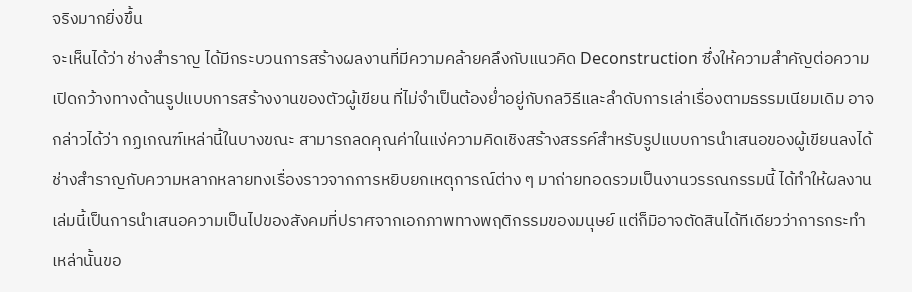จริงมากยิ่งขึ้น
จะเห็นได้ว่า ช่างสำราญ ได้มีกระบวนการสร้างผลงานที่มีความคล้ายคลึงกับแนวคิด Deconstruction ซึ่งให้ความสำคัญต่อความเปิดกว้างทางด้านรูปแบบการสร้างงานของตัวผู้เขียน ที่ไม่จำเป็นต้องย่ำอยู่กับกลวิธีและลำดับการเล่าเรื่องตามธรรมเนียมเดิม อาจกล่าวได้ว่า กฏเกณฑ์เหล่านี้ในบางขณะ สามารถลดคุณค่าในแง่ความคิดเชิงสร้างสรรค์สำหรับรูปแบบการนำเสนอของผู้เขียนลงได้ ช่างสำราญกับความหลากหลายทงเรื่องราวจากการหยิบยกเหตุการณ์ต่าง ๆ มาถ่ายทอดรวมเป็นงานวรรณกรรมนี้ ได้ทำให้ผลงานเล่มนี้เป็นการนำเสนอความเป็นไปของสังคมที่ปราศจากเอกภาพทางพฤติกรรมของมนุษย์ แต่ก็มิอาจตัดสินได้ทีเดียวว่าการกระทำเหล่านั้นขอ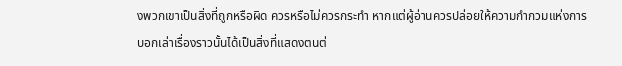งพวกเขาเป็นสิ่งที่ถูกหรือผิด ควรหรือไม่ควรกระทำ หากแต่ผู้อ่านควรปล่อยให้ความกำกวมแห่งการบอกเล่าเรื่องราวนั้นได้เป็นสิ่งที่แสดงตนต่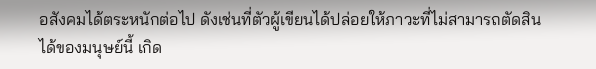อสังคมได้ตระหนักต่อไป ดังเช่นที่ตัวผู้เขียนได้ปล่อยให้ภาวะที่ไม่สามารถตัดสินได้ของมนุษย์นี้ เกิด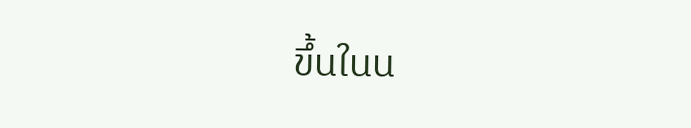ขึ้นในน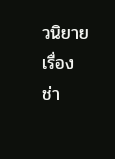วนิยายเรื่อง ช่า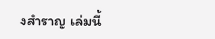งสำราญ เล่มนี้